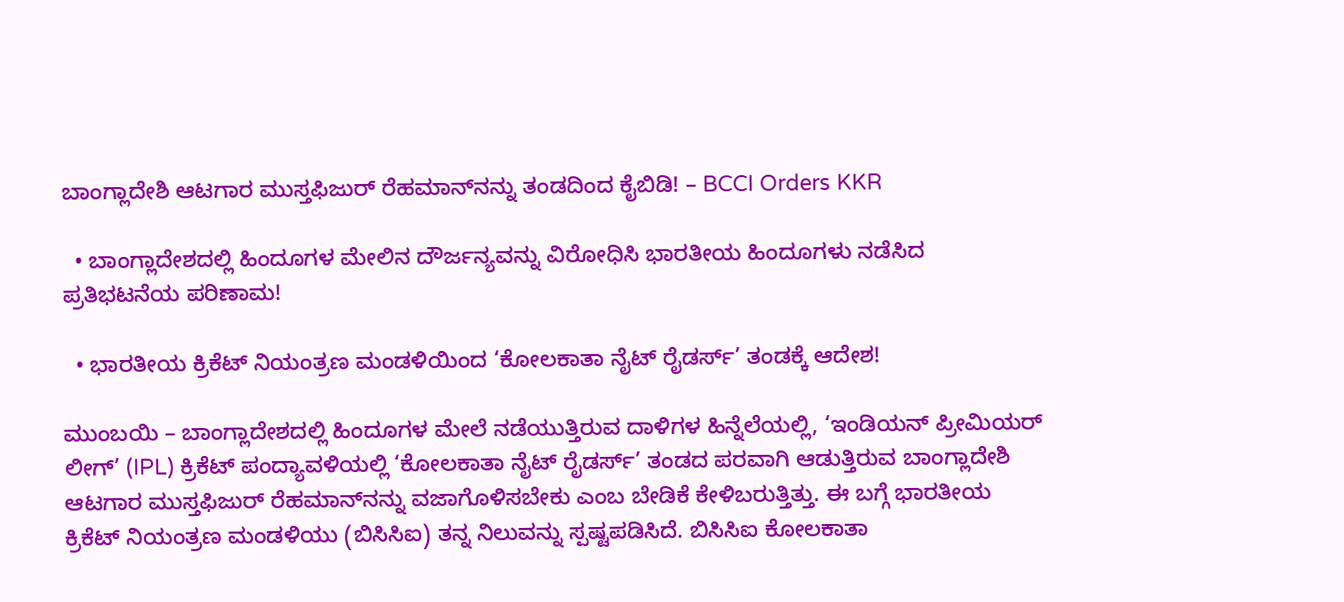ಬಾಂಗ್ಲಾದೇಶಿ ಆಟಗಾರ ಮುಸ್ತಫಿಜುರ್ ರೆಹಮಾನ್‌ನನ್ನು ತಂಡದಿಂದ ಕೈಬಿಡಿ! – BCCI Orders KKR

  • ಬಾಂಗ್ಲಾದೇಶದಲ್ಲಿ ಹಿಂದೂಗಳ ಮೇಲಿನ ದೌರ್ಜನ್ಯವನ್ನು ವಿರೋಧಿಸಿ ಭಾರತೀಯ ಹಿಂದೂಗಳು ನಡೆಸಿದ ಪ್ರತಿಭಟನೆಯ ಪರಿಣಾಮ!

  • ಭಾರತೀಯ ಕ್ರಿಕೆಟ್ ನಿಯಂತ್ರಣ ಮಂಡಳಿಯಿಂದ ‘ಕೋಲಕಾತಾ ನೈಟ್ ರೈಡರ್ಸ್’ ತಂಡಕ್ಕೆ ಆದೇಶ!

ಮುಂಬಯಿ – ಬಾಂಗ್ಲಾದೇಶದಲ್ಲಿ ಹಿಂದೂಗಳ ಮೇಲೆ ನಡೆಯುತ್ತಿರುವ ದಾಳಿಗಳ ಹಿನ್ನೆಲೆಯಲ್ಲಿ, ‘ಇಂಡಿಯನ್ ಪ್ರೀಮಿಯರ್ ಲೀಗ್’ (IPL) ಕ್ರಿಕೆಟ್ ಪಂದ್ಯಾವಳಿಯಲ್ಲಿ ‘ಕೋಲಕಾತಾ ನೈಟ್ ರೈಡರ್ಸ್’ ತಂಡದ ಪರವಾಗಿ ಆಡುತ್ತಿರುವ ಬಾಂಗ್ಲಾದೇಶಿ ಆಟಗಾರ ಮುಸ್ತಫಿಜುರ್ ರೆಹಮಾನ್‌ನನ್ನು ವಜಾಗೊಳಿಸಬೇಕು ಎಂಬ ಬೇಡಿಕೆ ಕೇಳಿಬರುತ್ತಿತ್ತು. ಈ ಬಗ್ಗೆ ಭಾರತೀಯ ಕ್ರಿಕೆಟ್ ನಿಯಂತ್ರಣ ಮಂಡಳಿಯು (ಬಿಸಿಸಿಐ) ತನ್ನ ನಿಲುವನ್ನು ಸ್ಪಷ್ಟಪಡಿಸಿದೆ. ಬಿಸಿಸಿಐ ಕೋಲಕಾತಾ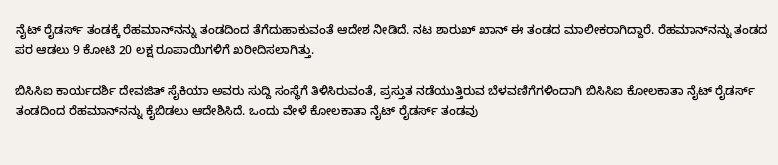ನೈಟ್ ರೈಡರ್ಸ್ ತಂಡಕ್ಕೆ ರೆಹಮಾನ್‌ನನ್ನು ತಂಡದಿಂದ ತೆಗೆದುಹಾಕುವಂತೆ ಆದೇಶ ನೀಡಿದೆ. ನಟ ಶಾರುಖ್ ಖಾನ್ ಈ ತಂಡದ ಮಾಲೀಕರಾಗಿದ್ದಾರೆ. ರೆಹಮಾನ್‌ನನ್ನು ತಂಡದ ಪರ ಆಡಲು 9 ಕೋಟಿ 20 ಲಕ್ಷ ರೂಪಾಯಿಗಳಿಗೆ ಖರೀದಿಸಲಾಗಿತ್ತು.

ಬಿಸಿಸಿಐ ಕಾರ್ಯದರ್ಶಿ ದೇವಜಿತ್ ಸೈಕಿಯಾ ಅವರು ಸುದ್ದಿ ಸಂಸ್ಥೆಗೆ ತಿಳಿಸಿರುವಂತೆ, ಪ್ರಸ್ತುತ ನಡೆಯುತ್ತಿರುವ ಬೆಳವಣಿಗೆಗಳಿಂದಾಗಿ ಬಿಸಿಸಿಐ ಕೋಲಕಾತಾ ನೈಟ್ ರೈಡರ್ಸ್ ತಂಡದಿಂದ ರೆಹಮಾನ್‌ನನ್ನು ಕೈಬಿಡಲು ಆದೇಶಿಸಿದೆ. ಒಂದು ವೇಳೆ ಕೋಲಕಾತಾ ನೈಟ್ ರೈಡರ್ಸ್ ತಂಡವು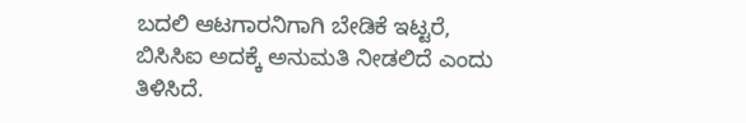ಬದಲಿ ಆಟಗಾರನಿಗಾಗಿ ಬೇಡಿಕೆ ಇಟ್ಟರೆ, ಬಿಸಿಸಿಐ ಅದಕ್ಕೆ ಅನುಮತಿ ನೀಡಲಿದೆ ಎಂದು ತಿಳಿಸಿದೆ.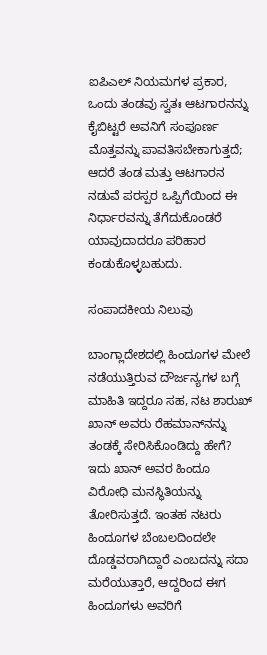ಐಪಿಎಲ್ ನಿಯಮಗಳ ಪ್ರಕಾರ, ಒಂದು ತಂಡವು ಸ್ವತಃ ಆಟಗಾರನನ್ನು ಕೈಬಿಟ್ಟರೆ ಅವನಿಗೆ ಸಂಪೂರ್ಣ ಮೊತ್ತವನ್ನು ಪಾವತಿಸಬೇಕಾಗುತ್ತದೆ; ಆದರೆ ತಂಡ ಮತ್ತು ಆಟಗಾರನ ನಡುವೆ ಪರಸ್ಪರ ಒಪ್ಪಿಗೆಯಿಂದ ಈ ನಿರ್ಧಾರವನ್ನು ತೆಗೆದುಕೊಂಡರೆ ಯಾವುದಾದರೂ ಪರಿಹಾರ ಕಂಡುಕೊಳ್ಳಬಹುದು.

ಸಂಪಾದಕೀಯ ನಿಲುವು

ಬಾಂಗ್ಲಾದೇಶದಲ್ಲಿ ಹಿಂದೂಗಳ ಮೇಲೆ ನಡೆಯುತ್ತಿರುವ ದೌರ್ಜನ್ಯಗಳ ಬಗ್ಗೆ ಮಾಹಿತಿ ಇದ್ದರೂ ಸಹ, ನಟ ಶಾರುಖ್ ಖಾನ್ ಅವರು ರೆಹಮಾನ್‌ನನ್ನು ತಂಡಕ್ಕೆ ಸೇರಿಸಿಕೊಂಡಿದ್ದು ಹೇಗೆ? ಇದು ಖಾನ್ ಅವರ ಹಿಂದೂ ವಿರೋಧಿ ಮನಸ್ಥಿತಿಯನ್ನು ತೋರಿಸುತ್ತದೆ. ಇಂತಹ ನಟರು ಹಿಂದೂಗಳ ಬೆಂಬಲದಿಂದಲೇ ದೊಡ್ಡವರಾಗಿದ್ದಾರೆ ಎಂಬದನ್ನು ಸದಾ ಮರೆಯುತ್ತಾರೆ, ಆದ್ದರಿಂದ ಈಗ ಹಿಂದೂಗಳು ಅವರಿಗೆ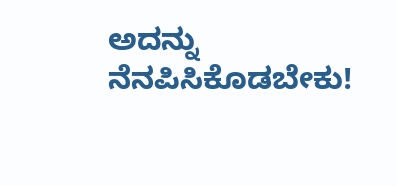ಅದನ್ನು ನೆನಪಿಸಿಕೊಡಬೇಕು!